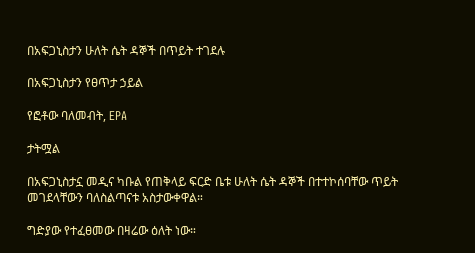በአፍጋኒስታን ሁለት ሴት ዳኞች በጥይት ተገደሉ

በአፍጋኒስታን የፀጥታ ኃይል

የፎቶው ባለመብት, EPA

ታትሟል

በአፍጋኒስታኗ መዲና ካቡል የጠቅላይ ፍርድ ቤቱ ሁለት ሴት ዳኞች በተተኮሰባቸው ጥይት መገደላቸውን ባለስልጣናቱ አስታውቀዋል።

ግድያው የተፈፀመው በዛሬው ዕለት ነው።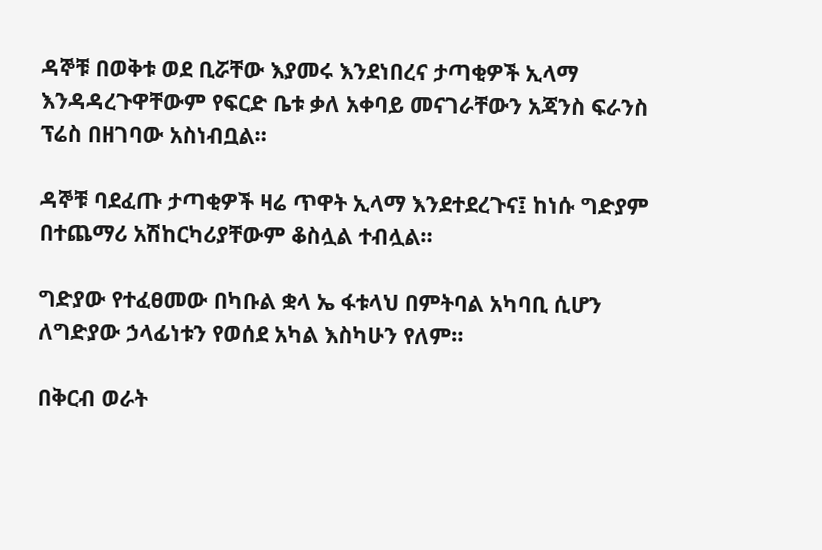ዳኞቹ በወቅቱ ወደ ቢሯቸው እያመሩ እንደነበረና ታጣቂዎች ኢላማ እንዳዳረጉዋቸውም የፍርድ ቤቱ ቃለ አቀባይ መናገራቸውን አጃንስ ፍራንስ ፕሬስ በዘገባው አስነብቧል።

ዳኞቹ ባደፈጡ ታጣቂዎች ዛሬ ጥዋት ኢላማ እንደተደረጉና፤ ከነሱ ግድያም በተጨማሪ አሽከርካሪያቸውም ቆስሏል ተብሏል።

ግድያው የተፈፀመው በካቡል ቋላ ኤ ፋቱላህ በምትባል አካባቢ ሲሆን ለግድያው ኃላፊነቱን የወሰደ አካል እስካሁን የለም።

በቅርብ ወራት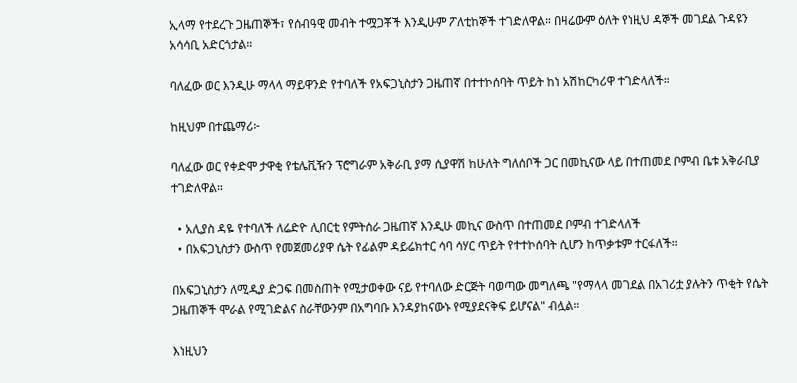ኢላማ የተደረጉ ጋዜጠኞች፣ የሰብዓዊ መብት ተሟጋቾች እንዲሁም ፖለቲከኞች ተገድለዋል። በዛሬውም ዕለት የነዚህ ዳኞች መገደል ጉዳዩን አሳሳቢ አድርጎታል።

ባለፈው ወር እንዲሁ ማላላ ማይዋንድ የተባለች የአፍጋኒስታን ጋዜጠኛ በተተኮሰባት ጥይት ከነ አሽከርካሪዋ ተገድላለች።

ከዚህም በተጨማሪ፦

ባለፈው ወር የቀድሞ ታዋቂ የቴሌቪዥን ፕሮግራም አቅራቢ ያማ ሲያዋሽ ከሁለት ግለሰቦች ጋር በመኪናው ላይ በተጠመደ ቦምብ ቤቱ አቅራቢያ ተገድለዋል።

  • አሊያስ ዳዬ የተባለች ለሬድዮ ሊበርቲ የምትሰራ ጋዜጠኛ እንዲሁ መኪና ውስጥ በተጠመደ ቦምብ ተገድላለች
  • በአፍጋኒስታን ውስጥ የመጀመሪያዋ ሴት የፊልም ዳይሬክተር ሳባ ሳሃር ጥይት የተተኮሰባት ሲሆን ከጥቃቱም ተርፋለች።

በአፍጋኒስታን ለሚዲያ ድጋፍ በመስጠት የሚታወቀው ናይ የተባለው ድርጅት ባወጣው መግለጫ "የማላላ መገደል በአገሪቷ ያሉትን ጥቂት የሴት ጋዜጠኞች ሞራል የሚገድልና ስራቸውንም በአግባቡ እንዳያከናውኑ የሚያደናቅፍ ይሆናል" ብሏል።

እነዚህን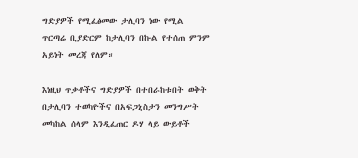ግድያዎች የሚፈፅመው ታሊባን ነው የሚል ጥርጣሬ ቢያድርም ከታሊባን በኩል የተሰጠ ምንም አይነት መረጃ የለም።

እነዚህ ጥቃቶችና ግድያዎች በተበራከቱበት ወቅት በታሊባን ተወካዮችና በአፍጋኒስታን መንግሥት መካከል ሰላም እንዲፈጠር ዶሃ ላይ ውይቶች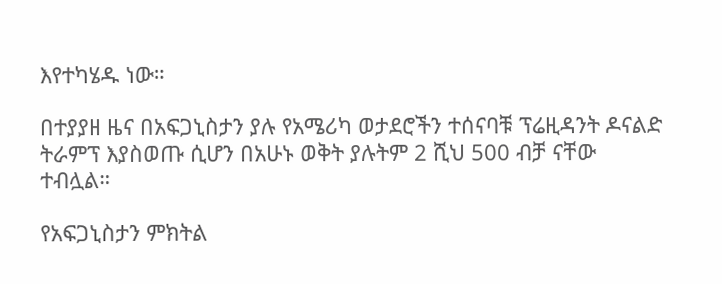እየተካሄዱ ነው።

በተያያዘ ዜና በአፍጋኒስታን ያሉ የአሜሪካ ወታደሮችን ተሰናባቹ ፕሬዚዳንት ዶናልድ ትራምፕ እያስወጡ ሲሆን በአሁኑ ወቅት ያሉትም 2 ሺህ 500 ብቻ ናቸው ተብሏል።

የአፍጋኒስታን ምክትል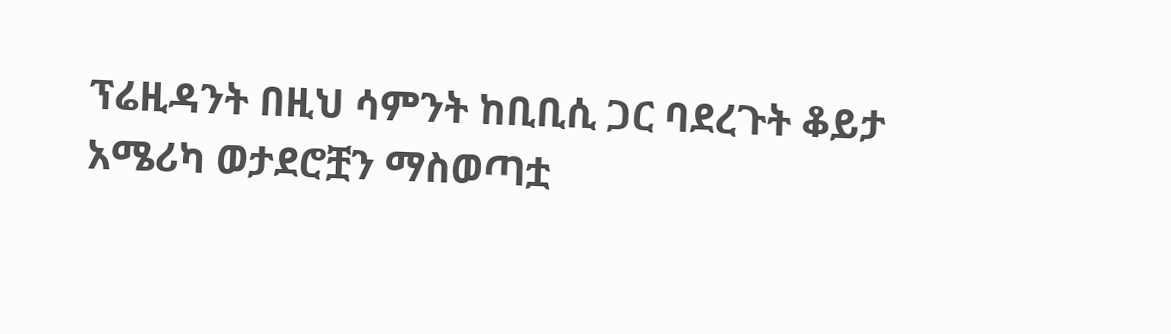ፕሬዚዳንት በዚህ ሳምንት ከቢቢሲ ጋር ባደረጉት ቆይታ አሜሪካ ወታደሮቿን ማስወጣቷ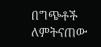በግጭቶች ለምትናጠው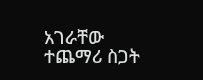አገራቸው ተጨማሪ ስጋት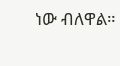ነው ብለዋል።